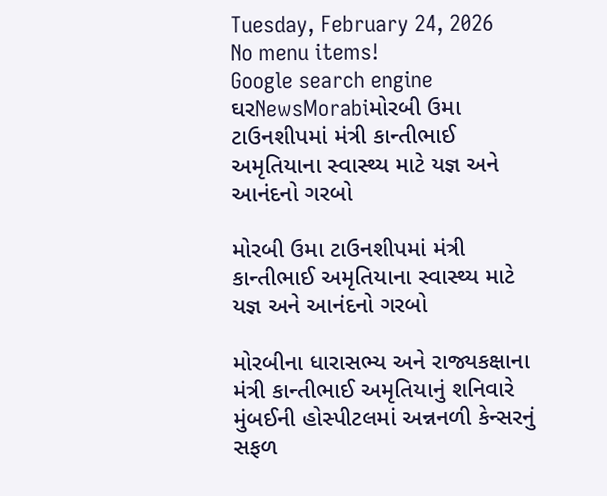Tuesday, February 24, 2026
No menu items!
Google search engine
ઘરNewsMorabiમોરબી ઉમા ટાઉનશીપમાં મંત્રી કાન્તીભાઈ અમૃતિયાના સ્વાસ્થ્ય માટે યજ્ઞ અને આનંદનો ગરબો

મોરબી ઉમા ટાઉનશીપમાં મંત્રી કાન્તીભાઈ અમૃતિયાના સ્વાસ્થ્ય માટે યજ્ઞ અને આનંદનો ગરબો

મોરબીના ધારાસભ્ય અને રાજ્યકક્ષાના મંત્રી કાન્તીભાઈ અમૃતિયાનું શનિવારે મુંબઈની હોસ્પીટલમાં અન્નનળી કેન્સરનું સફળ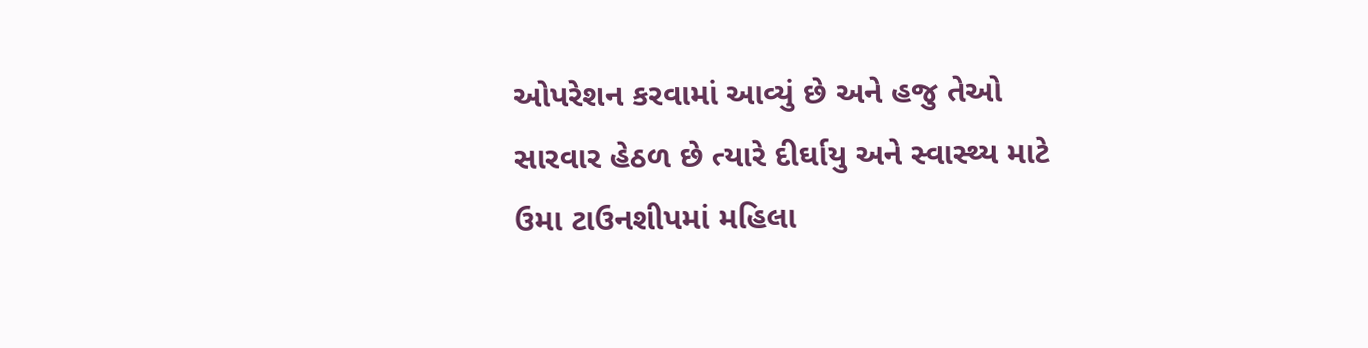ઓપરેશન કરવામાં આવ્યું છે અને હજુ તેઓ સારવાર હેઠળ છે ત્યારે દીર્ઘાયુ અને સ્વાસ્થ્ય માટે ઉમા ટાઉનશીપમાં મહિલા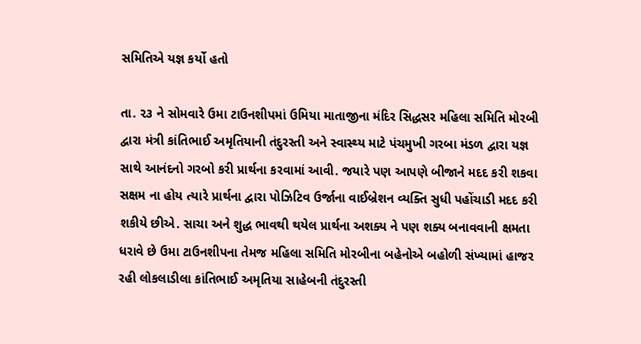સમિતિએ યજ્ઞ કર્યો હતો

તા. ૨૩ ને સોમવારે ઉમા ટાઉનશીપમાં ઉમિયા માતાજીના મંદિર સિદ્ધસર મહિલા સમિતિ મોરબી દ્વારા મંત્રી કાંતિભાઈ અમૃતિયાની તંદુરસ્તી અને સ્વાસ્થ્ય માટે પંચમુખી ગરબા મંડળ દ્વારા યજ્ઞ સાથે આનંદનો ગરબો કરી પ્રાર્થના કરવામાં આવી. જયારે પણ આપણે બીજાને મદદ કરી શકવા સક્ષમ ના હોય ત્યારે પ્રાર્થના દ્વારા પોઝિટિવ ઉર્જાના વાઈબ્રેશન વ્યક્તિ સુધી પહોંચાડી મદદ કરી શકીયે છીએ. સાચા અને શુદ્ધ ભાવથી થયેલ પ્રાર્થના અશક્ય ને પણ શક્ય બનાવવાની ક્ષમતા ધરાવે છે ઉમા ટાઉનશીપના તેમજ મહિલા સમિતિ મોરબીના બહેનોએ બહોળી સંખ્યામાં હાજર રહી લોકલાડીલા કાંતિભાઈ અમૃતિયા સાહેબની તંદુરસ્તી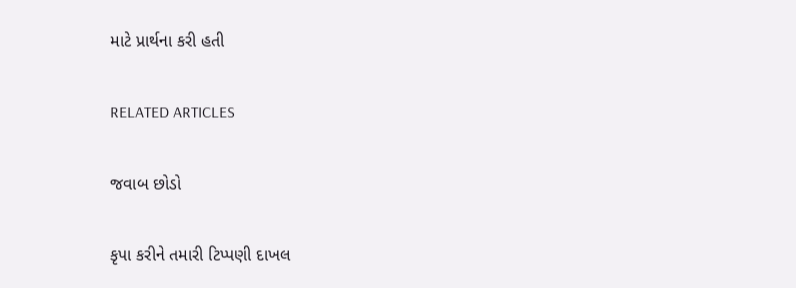માટે પ્રાર્થના કરી હતી

RELATED ARTICLES

જવાબ છોડો

કૃપા કરીને તમારી ટિપ્પણી દાખલ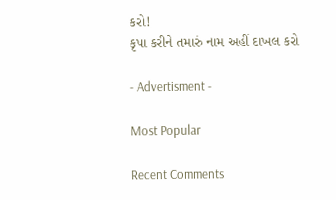કરો!
કૃપા કરીને તમારું નામ અહીં દાખલ કરો

- Advertisment -

Most Popular

Recent Comments